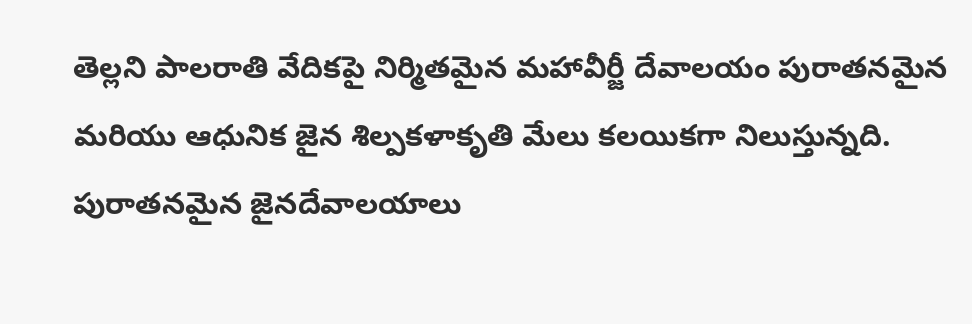తెల్లని పాలరాతి వేదికపై నిర్మితమైన మహావీర్జీ దేవాలయం పురాతనమైన మరియు ఆధునిక జైన శిల్పకళాకృతి మేలు కలయికగా నిలుస్తున్నది. పురాతనమైన జైనదేవాలయాలు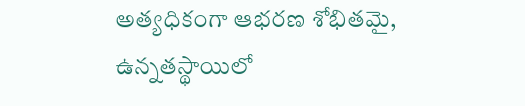అత్యధికంగా ఆభరణ శోభితమై, ఉన్నతస్థాయిలో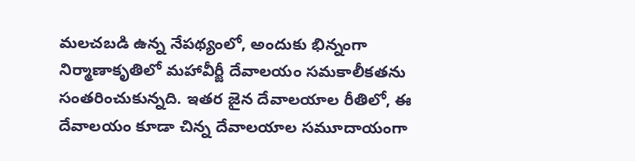మలచబడి ఉన్న నేపథ్యంలో, అందుకు భిన్నంగా నిర్మాణాకృతిలో మహావీర్జీ దేవాలయం సమకాలీకతను సంతరించుకున్నది. ఇతర జైన దేవాలయాల రీతిలో, ఈ దేవాలయం కూడా చిన్న దేవాలయాల సమూదాయంగా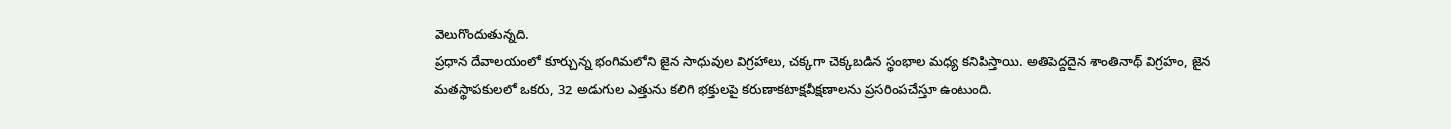వెలుగొందుతున్నది.
ప్రధాన దేవాలయంలో కూర్చున్న భంగిమలోని జైన సాధువుల విగ్రహాలు, చక్కగా చెక్కబడిన స్థంభాల మధ్య కనిపిస్తాయి. అతిపెద్దదైన శాంతినాథ్ విగ్రహం, జైన మతస్థాపకులలో ఒకరు, 32 అడుగుల ఎత్తును కలిగి భక్తులపై కరుణాకటాక్షవీక్షణాలను ప్రసరింపచేస్తూ ఉంటుంది.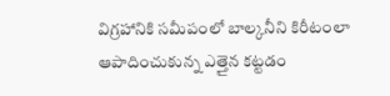విగ్రహానికి సమీపంలో బాల్కనీని కిరీటంలా ఆపాదించుకున్న ఎత్తైన కట్టడం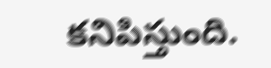కనిపిస్తుంది.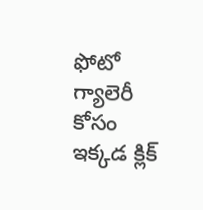ఫోటో గ్యాలెరీ కోసం ఇక్కడ క్లిక్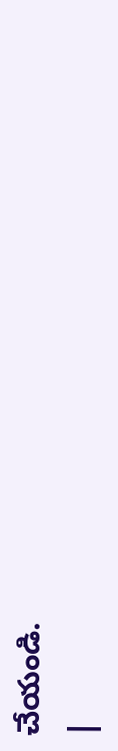చేయండి.
|